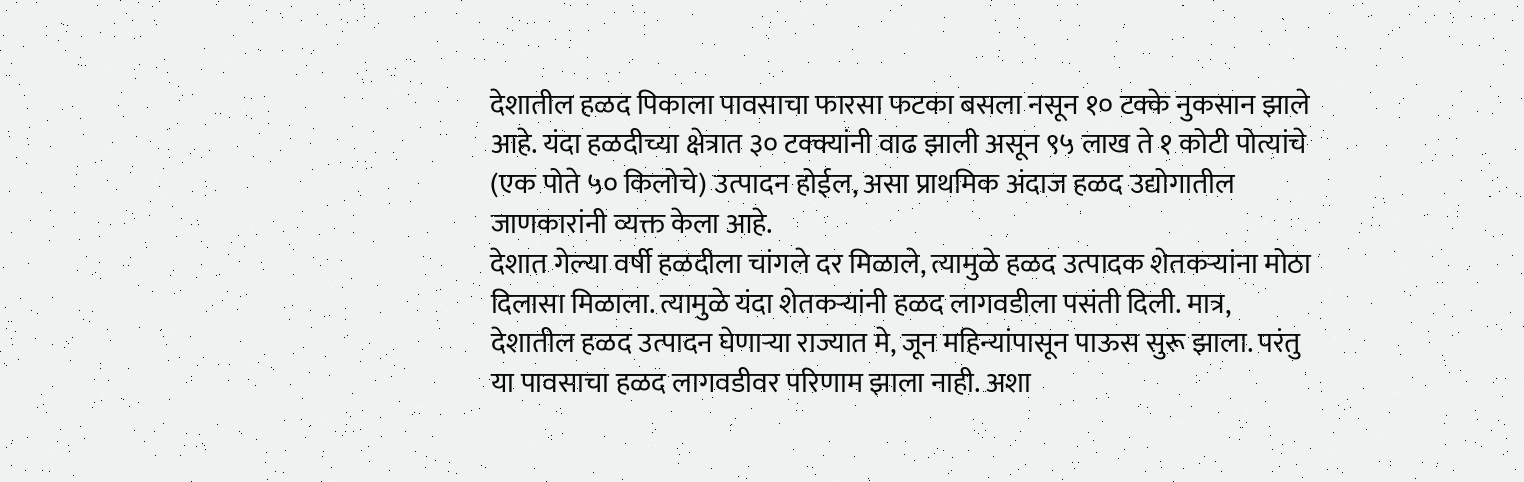देशातील हळद पिकाला पावसाचा फारसा फटका बसला नसून १० टक्के नुकसान झाले आहे. यंदा हळदीच्या क्षेत्रात ३० टक्क्यांनी वाढ झाली असून ९५ लाख ते १ कोटी पोत्यांचे (एक पोते ५० किलोचे) उत्पादन होईल, असा प्राथमिक अंदाज हळद उद्योगातील जाणकारांनी व्यक्त केला आहे.
देशात गेल्या वर्षी हळदीला चांगले दर मिळाले, त्यामुळे हळद उत्पादक शेतकऱ्यांना मोठा दिलासा मिळाला. त्यामुळे यंदा शेतकऱ्यांनी हळद लागवडीला पसंती दिली. मात्र, देशातील हळद उत्पादन घेणाऱ्या राज्यात मे, जून महिन्यांपासून पाऊस सुरू झाला. परंतु या पावसाचा हळद लागवडीवर परिणाम झाला नाही. अशा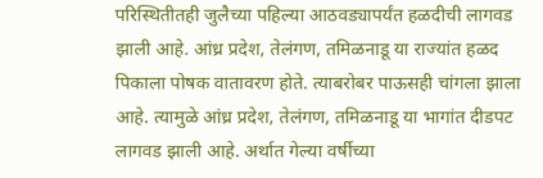परिस्थितीतही जुलैच्या पहिल्या आठवड्यापर्यंत हळदीची लागवड झाली आहे. आंध्र प्रदेश, तेलंगण, तमिळनाडू या राज्यांत हळद पिकाला पोषक वातावरण होते. त्याबरोबर पाऊसही चांगला झाला आहे. त्यामुळे आंध्र प्रदेश, तेलंगण, तमिळनाडू या भागांत दीडपट लागवड झाली आहे. अर्थात गेल्या वर्षीच्या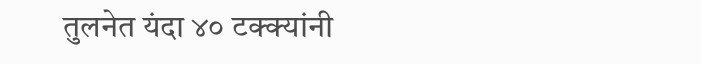तुलनेत यंदा ४० टक्क्यांनी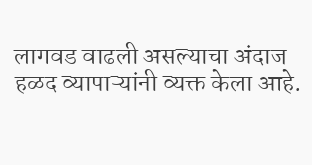लागवड वाढली असल्याचा अंदाज हळद व्यापाऱ्यांनी व्यक्त केला आहे.